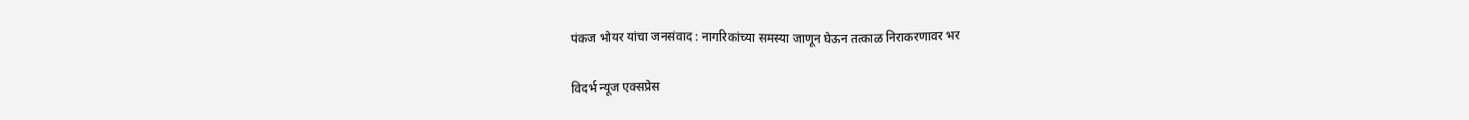पंकज भोयर यांचा जनसंवाद : नागरिकांच्या समस्या जाणून घेऊन तत्काळ निराकरणावर भर

विदर्भ न्यूज एक्सप्रेस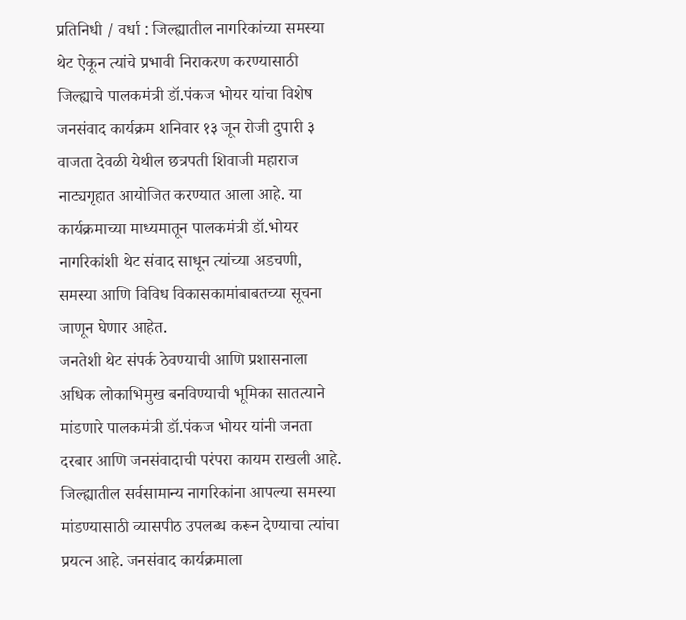प्रतिनिधी / वर्धा : जिल्ह्यातील नागरिकांच्या समस्या थेट ऐकून त्यांचे प्रभावी निराकरण करण्यासाठी जिल्ह्याचे पालकमंत्री डॉ.पंकज भोयर यांचा विशेष जनसंवाद कार्यक्रम शनिवार १३ जून रोजी दुपारी ३ वाजता देवळी येथील छत्रपती शिवाजी महाराज नाट्यगृहात आयोजित करण्यात आला आहे. या कार्यक्रमाच्या माध्यमातून पालकमंत्री डॉ.भोयर नागरिकांशी थेट संवाद साधून त्यांच्या अडचणी, समस्या आणि विविध विकासकामांबाबतच्या सूचना जाणून घेणार आहेत.
जनतेशी थेट संपर्क ठेवण्याची आणि प्रशासनाला अधिक लोकाभिमुख बनविण्याची भूमिका सातत्याने मांडणारे पालकमंत्री डॉ.पंकज भोयर यांनी जनता दरबार आणि जनसंवादाची परंपरा कायम राखली आहे. जिल्ह्यातील सर्वसामान्य नागरिकांना आपल्या समस्या मांडण्यासाठी व्यासपीठ उपलब्ध करून देण्याचा त्यांचा प्रयत्न आहे. जनसंवाद कार्यक्रमाला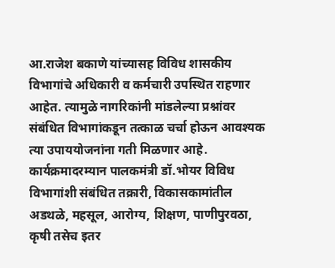आ.राजेश बकाणे यांच्यासह विविध शासकीय विभागांचे अधिकारी व कर्मचारी उपस्थित राहणार आहेत. त्यामुळे नागरिकांनी मांडलेल्या प्रश्नांवर संबंधित विभागांकडून तत्काळ चर्चा होऊन आवश्यक त्या उपाययोजनांना गती मिळणार आहे.
कार्यक्रमादरम्यान पालकमंत्री डॉ.भोयर विविध विभागांशी संबंधित तक्रारी, विकासकामांतील अडथळे, महसूल, आरोग्य, शिक्षण, पाणीपुरवठा, कृषी तसेच इतर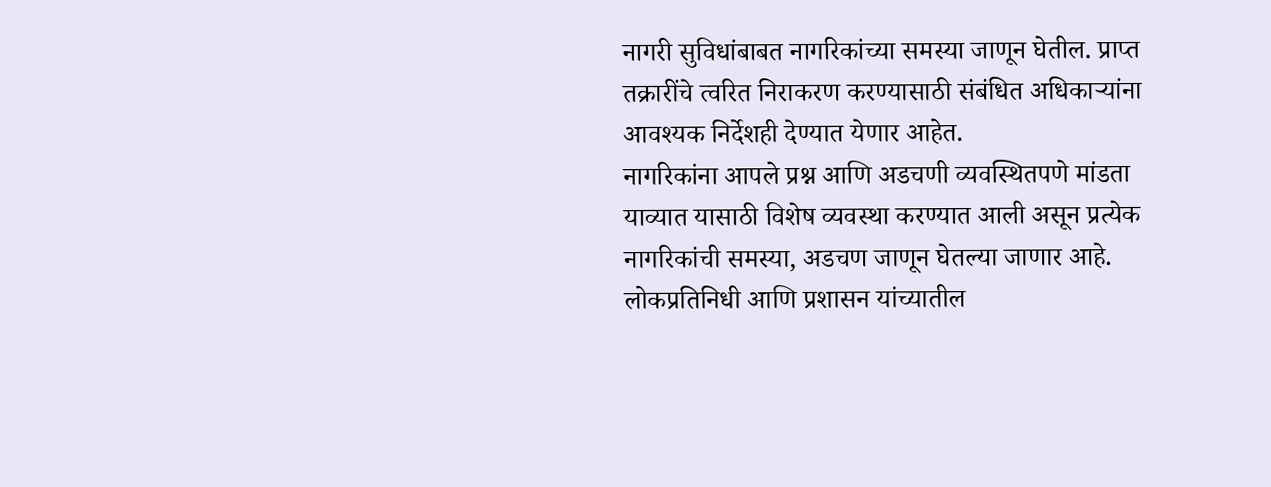नागरी सुविधांबाबत नागरिकांच्या समस्या जाणून घेतील. प्राप्त तक्रारींचे त्वरित निराकरण करण्यासाठी संबंधित अधिकाऱ्यांना आवश्यक निर्देशही देण्यात येणार आहेत.
नागरिकांना आपले प्रश्न आणि अडचणी व्यवस्थितपणे मांडता याव्यात यासाठी विशेष व्यवस्था करण्यात आली असून प्रत्येक नागरिकांची समस्या, अडचण जाणून घेतल्या जाणार आहे. लोकप्रतिनिधी आणि प्रशासन यांच्यातील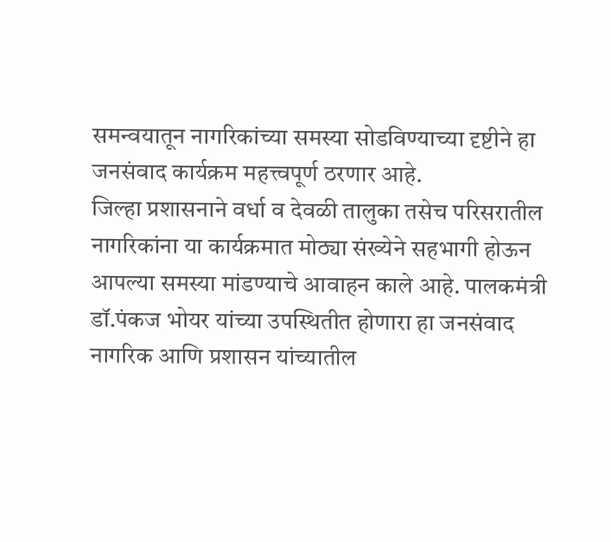समन्वयातून नागरिकांच्या समस्या सोडविण्याच्या दृष्टीने हा जनसंवाद कार्यक्रम महत्त्वपूर्ण ठरणार आहे.
जिल्हा प्रशासनाने वर्धा व देवळी तालुका तसेच परिसरातील नागरिकांना या कार्यक्रमात मोठ्या संख्येने सहभागी होऊन आपल्या समस्या मांडण्याचे आवाहन काले आहे. पालकमंत्री डॉ.पंकज भोयर यांच्या उपस्थितीत होणारा हा जनसंवाद नागरिक आणि प्रशासन यांच्यातील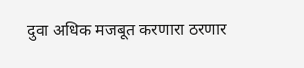दुवा अधिक मजबूत करणारा ठरणार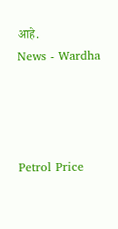आहे.
News - Wardha




Petrol Price